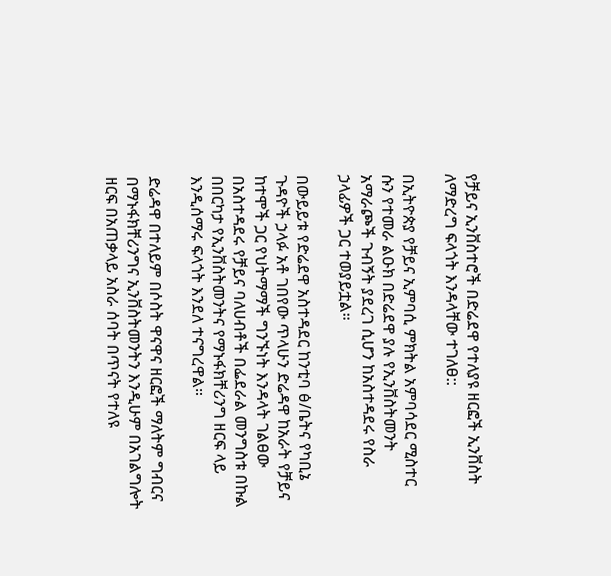የቻይና ኢንቨስተሮች በድሬደዋ የተለያዩ ዘርፎች ኢንቨስት ለማድረግ ፍላጎት እንዳላቸው ተገለፀ::

በኢትዮጵያ የቻይና ኢምባሲ ምክትል አምባሳደር ሚስተር ሱን የተመራ ልዑክ በድሬደዋ ያሉ የኢንቨስትመንት አማራጮች ጉብኝት ያደረገ ሲሆን ከአስተዳደሩ የስራ ኃላፊዎች ጋር ተወያይቷል።

በውይይቱ የድሬደዋ አስተዳደር ከንቲባ ፅ/ቤትና የካቢኔ ጉዳዮች ኃላፉ አቶ ገበየው ጥላሁን ድሬዳዋ ከአራት የቻይና ከተሞች ጋር የህትማማች ግንኙነት እንዳላት ገልፀው በአስተዳደሩ የቻይና ባለሀብቶች በፌደራል መንግስቱ በኩል በበርካታ የኢንቨስትመንትና የማኑፋክቸሪንግ ዘርፍ ላይ እንዲሰማሩ ፍላጎት እንደለ ተናግረዋል።

ድሬዳዋ በተለይም በሶስት ዋናዋና ዘርፎች ማለትም ግብርና በማኑፋክቸሪንግና ኢንቨስትመንትን እንዲሁም በአገልግሎት ዘርፍ በአጠቃላይ አስራ ሰባት በጥናት የተለዩ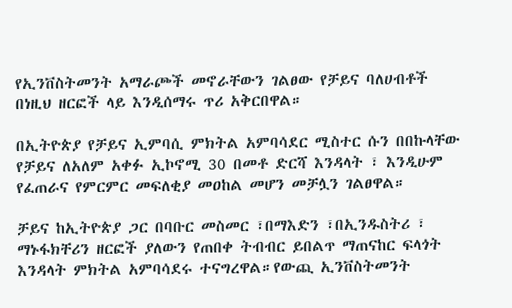የኢንቨስትመንት አማራጮች መኖራቸውን ገልፀው የቻይና ባለሀብቶች በነዚህ ዘርፎች ላይ እንዲሰማሩ ጥሪ አቅርበዋል።

በኢትዮጵያ የቻይና ኢምባሲ ምክትል አምባሳደር ሚስተር ሱን በበኩላቸው የቻይና ለአለም አቀፉ ኢኮኖሚ 30 በመቶ ድርሻ እንዳላት ፣ እንዲሁም የፈጠራና የምርምር መፍለቂያ መዐከል መሆን መቻሏን ገልፀዋል።

ቻይና ከኢትዮጵያ ጋር በባቡር መስመር ፣በማእድን ፣በኢንዱስትሪ ፣ ማኑፋክቸሪን ዘርፎች ያለውን የጠበቀ ትብብር ይበልጥ ማጠናከር ፍላጎት እንዳላት ምክትል አምባሳደሩ ተናግረዋል።የውጪ ኢንቨስትመንት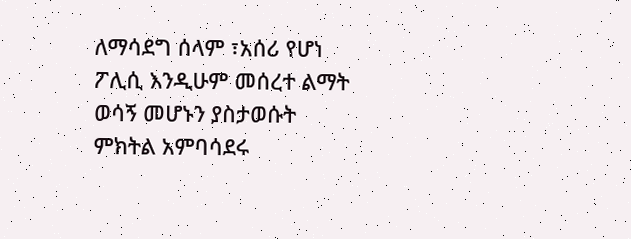ለማሳደግ ሰላም ፣አሰሪ የሆነ ፖሊሲ እንዲሁም መሰረተ ልማት ወሳኝ መሆኑን ያስታወሱት ምክትል አምባሳደሩ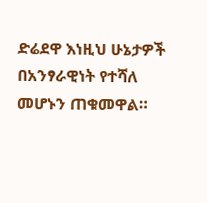ድሬደዋ እነዚህ ሁኔታዎች በአንፃራዊነት የተሻለ መሆኑን ጠቁመዋል።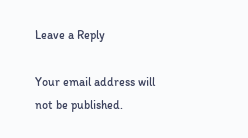Leave a Reply

Your email address will not be published.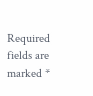Required fields are marked *